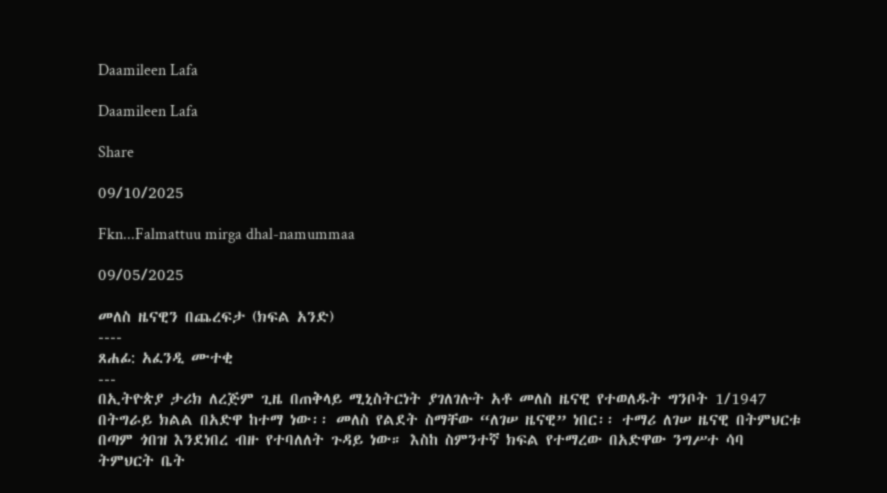Daamileen Lafa

Daamileen Lafa

Share

09/10/2025

Fkn...Falmattuu mirga dhal-namummaa

09/05/2025

መለስ ዜናዊን በጨረፍታ (ክፍል አንድ)
----
ጸሐፊ: አፈንዲ ሙተቂ
---
በኢትዮጵያ ታሪክ ለረጅም ጊዜ በጠቅላይ ሚኒስትርነት ያገለገሉት አቶ መለስ ዜናዊ የተወለዱት ግንቦት 1/1947 በትግራይ ክልል በአድዋ ከተማ ነው፡፡ መለስ የልደት ስማቸው “ለገሠ ዜናዊ” ነበር፡፡ ተማሪ ለገሠ ዜናዊ በትምህርቱ በጣም ጎበዝ እንደነበረ ብዙ የተባለለት ጉዳይ ነው። እስከ ስምንተኛ ክፍል የተማረው በአድዋው ንግሥተ ሳባ ትምህርት ቤት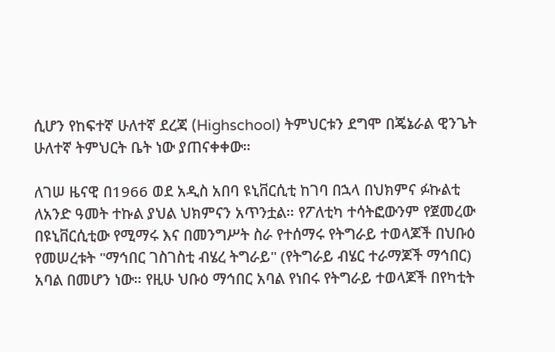ሲሆን የከፍተኛ ሁለተኛ ደረጃ (Highschool) ትምህርቱን ደግሞ በጄኔራል ዊንጌት ሁለተኛ ትምህርት ቤት ነው ያጠናቀቀው።

ለገሠ ዜናዊ በ1966 ወደ አዲስ አበባ ዩኒቨርሲቲ ከገባ በኋላ በህክምና ፉኩልቲ ለአንድ ዓመት ተኩል ያህል ህክምናን አጥንቷል። የፖለቲካ ተሳትፎውንም የጀመረው በዩኒቨርሲቲው የሚማሩ እና በመንግሥት ስራ የተሰማሩ የትግራይ ተወላጆች በህቡዕ የመሠረቱት "ማኅበር ገስገስቲ ብሄረ ትግራይ" (የትግራይ ብሄር ተራማጆች ማኅበር) አባል በመሆን ነው። የዚሁ ህቡዕ ማኅበር አባል የነበሩ የትግራይ ተወላጆች በየካቲት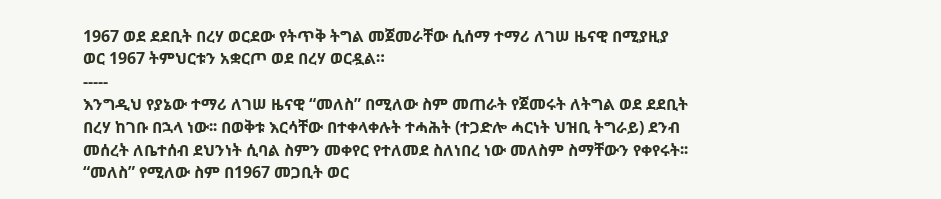1967 ወደ ደደቢት በረሃ ወርደው የትጥቅ ትግል መጀመራቸው ሲሰማ ተማሪ ለገሠ ዜናዊ በሚያዚያ ወር 1967 ትምህርቱን አቋርጦ ወደ በረሃ ወርዷል።
-----
እንግዲህ የያኔው ተማሪ ለገሠ ዜናዊ “መለስ” በሚለው ስም መጠራት የጀመሩት ለትግል ወደ ደደቢት በረሃ ከገቡ በኋላ ነው፡፡ በወቅቱ እርሳቸው በተቀላቀሉት ተሓሕት (ተጋድሎ ሓርነት ህዝቢ ትግራይ) ደንብ መሰረት ለቤተሰብ ደህንነት ሲባል ስምን መቀየር የተለመደ ስለነበረ ነው መለስም ስማቸውን የቀየሩት፡፡ “መለስ” የሚለው ስም በ1967 መጋቢት ወር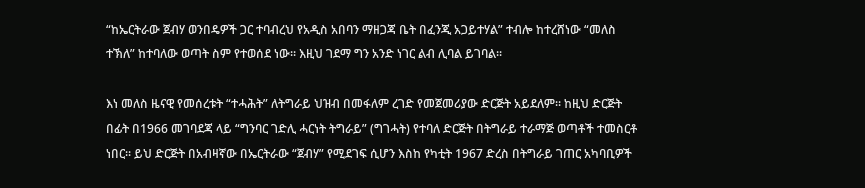“ከኤርትራው ጀብሃ ወንበዴዎች ጋር ተባብረህ የአዲስ አበባን ማዘጋጃ ቤት በፈንጂ አጋይተሃል” ተብሎ ከተረሸነው “መለስ ተኽለ” ከተባለው ወጣት ስም የተወሰደ ነው፡፡ እዚህ ገደማ ግን አንድ ነገር ልብ ሊባል ይገባል፡፡

እነ መለስ ዜናዊ የመሰረቱት “ተሓሕት” ለትግራይ ህዝብ በመፋለም ረገድ የመጀመሪያው ድርጅት አይደለም፡፡ ከዚህ ድርጅት በፊት በ1966 መገባደጃ ላይ “ግንባር ገድሊ ሓርነት ትግራይ” (ግገሓት) የተባለ ድርጅት በትግራይ ተራማጅ ወጣቶች ተመስርቶ ነበር፡፡ ይህ ድርጅት በአብዛኛው በኤርትራው “ጀብሃ” የሚደገፍ ሲሆን እስከ የካቲት 1967 ድረስ በትግራይ ገጠር አካባቢዎች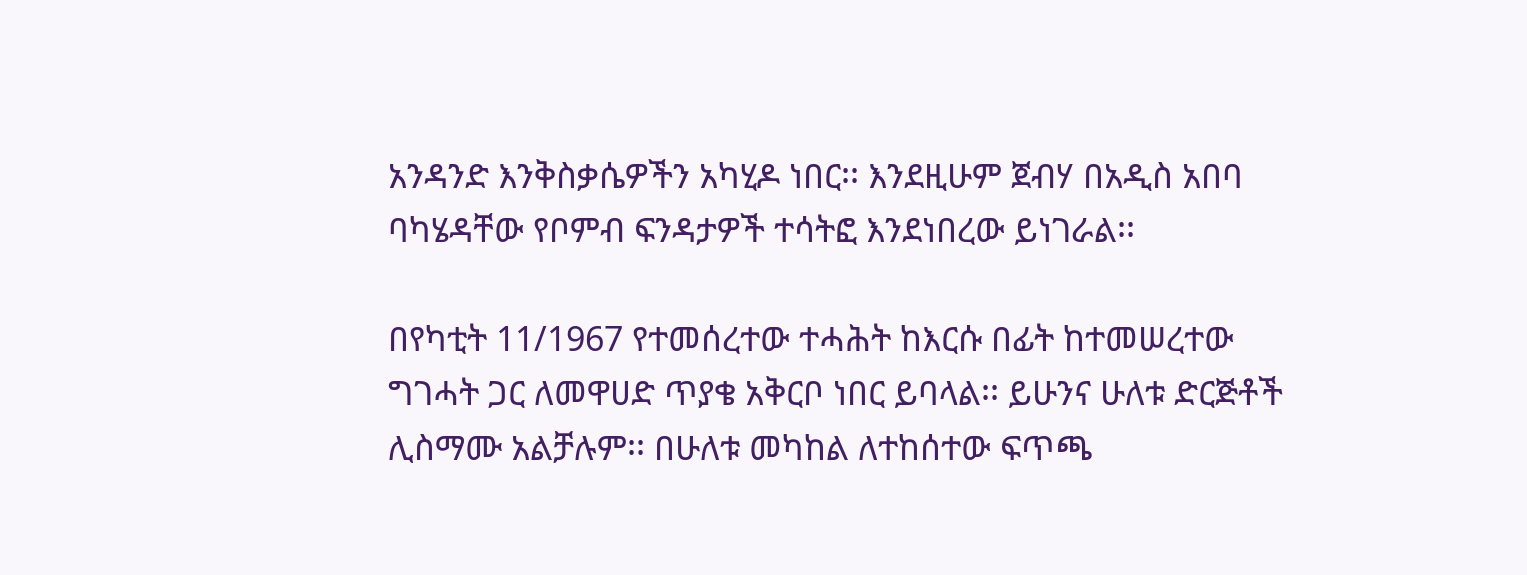አንዳንድ እንቅስቃሴዎችን አካሂዶ ነበር፡፡ እንደዚሁም ጀብሃ በአዲስ አበባ ባካሄዳቸው የቦምብ ፍንዳታዎች ተሳትፎ እንደነበረው ይነገራል፡፡

በየካቲት 11/1967 የተመሰረተው ተሓሕት ከእርሱ በፊት ከተመሠረተው ግገሓት ጋር ለመዋሀድ ጥያቄ አቅርቦ ነበር ይባላል፡፡ ይሁንና ሁለቱ ድርጅቶች ሊስማሙ አልቻሉም፡፡ በሁለቱ መካከል ለተከሰተው ፍጥጫ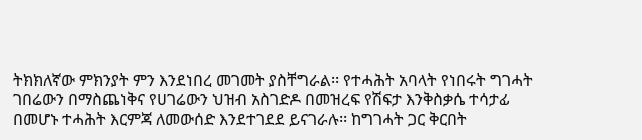ትክክለኛው ምክንያት ምን እንደነበረ መገመት ያስቸግራል፡፡ የተሓሕት አባላት የነበሩት ግገሓት ገበሬውን በማስጨነቅና የሀገሬውን ህዝብ አስገድዶ በመዝረፍ የሽፍታ እንቅስቃሴ ተሳታፊ በመሆኑ ተሓሕት እርምጃ ለመውሰድ እንደተገደደ ይናገራሉ፡፡ ከግገሓት ጋር ቅርበት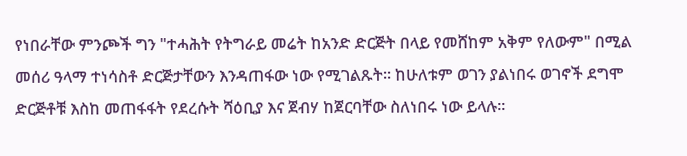የነበራቸው ምንጮች ግን "ተሓሕት የትግራይ መሬት ከአንድ ድርጅት በላይ የመሸከም አቅም የለውም" በሚል መሰሪ ዓላማ ተነሳስቶ ድርጅታቸውን እንዳጠፋው ነው የሚገልጹት፡፡ ከሁለቱም ወገን ያልነበሩ ወገኖች ደግሞ ድርጅቶቹ እስከ መጠፋፋት የደረሱት ሻዕቢያ እና ጀብሃ ከጀርባቸው ስለነበሩ ነው ይላሉ፡፡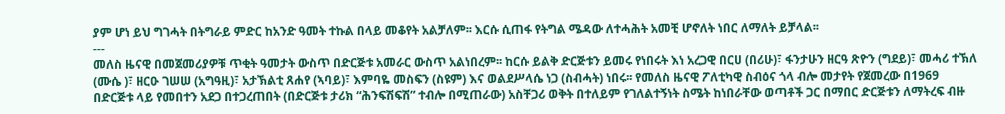ያም ሆነ ይህ ግገሓት በትግራይ ምድር ከአንድ ዓመት ተኩል በላይ መቆየት አልቻለም፡፡ እርሱ ሲጠፋ የትግል ሜዳው ለተሓሕት አመቺ ሆኖለት ነበር ለማለት ይቻላል፡፡
---
መለስ ዜናዊ በመጀመሪያዎቹ ጥቂት ዓመታት ውስጥ በድርጅቱ አመራር ውስጥ አልነበረም፡፡ ከርሱ ይልቅ ድርጅቱን ይመሩ የነበሩት እነ አረጋዊ በርሀ (በሪሁ)፣ ፋንታሁን ዘርዓ ጽዮን (ግደይ)፣ መሓሪ ተኽለ (ሙሴ )፣ ዘርዑ ገሠሠ (አግዓዚ)፣ አታኽልቲ ጸሐየ (ኣባይ)፣ እምባዬ መስፍን (ስዩም) እና ወልደሥላሴ ነጋ (ስብሓት) ነበሩ፡፡ የመለስ ዜናዊ ፖለቲካዊ ስብዕና ጎላ ብሎ መታየት የጀመረው በ1969 በድርጅቱ ላይ የመበተን አደጋ በተጋረጠበት (በድርጅቱ ታሪክ “ሕንፍሽፍሽ” ተብሎ በሚጠራው) አስቸጋሪ ወቅት በተለይም የገለልተኝነት ስሜት ከነበራቸው ወጣቶች ጋር በማበር ድርጅቱን ለማትረፍ ብዙ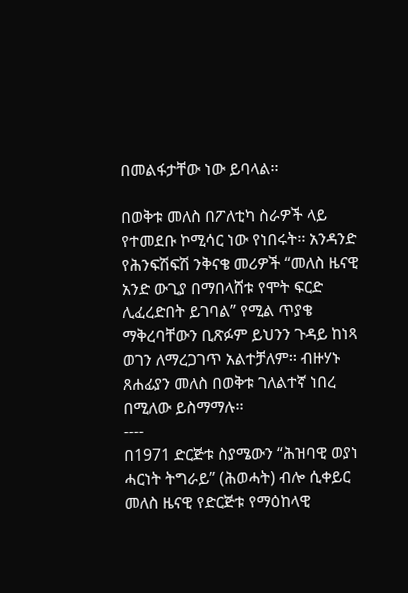በመልፋታቸው ነው ይባላል፡፡

በወቅቱ መለስ በፖለቲካ ስራዎች ላይ የተመደቡ ኮሚሳር ነው የነበሩት፡፡ አንዳንድ የሕንፍሽፍሽ ንቅናቄ መሪዎች “መለስ ዜናዊ አንድ ውጊያ በማበላሸቱ የሞት ፍርድ ሊፈረድበት ይገባል” የሚል ጥያቄ ማቅረባቸውን ቢጽፉም ይህንን ጉዳይ ከነጻ ወገን ለማረጋገጥ አልተቻለም፡፡ ብዙሃኑ ጸሐፊያን መለስ በወቅቱ ገለልተኛ ነበረ በሚለው ይስማማሉ፡፡
----
በ1971 ድርጅቱ ስያሜውን “ሕዝባዊ ወያነ ሓርነት ትግራይ” (ሕወሓት) ብሎ ሲቀይር መለስ ዜናዊ የድርጅቱ የማዕከላዊ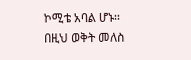ኮሚቴ አባል ሆኑ፡፡ በዚህ ወቅት መለስ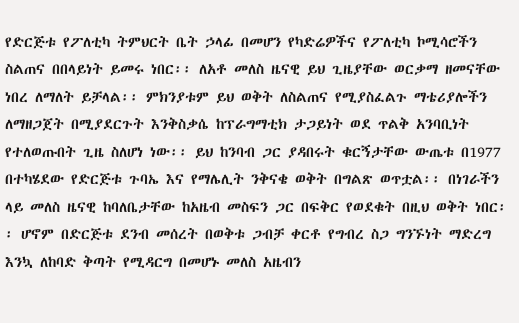የድርጅቱ የፖለቲካ ትምህርት ቤት ኃላፊ በመሆን የካድሬዎችና የፖለቲካ ኮሚሳሮችን ስልጠና በበላይነት ይመሩ ነበር፡፡ ለአቶ መለስ ዜናዊ ይህ ጊዜያቸው ወርቃማ ዘመናቸው ነበረ ለማለት ይቻላል፡፡ ምክንያቱም ይህ ወቅት ለስልጠና የሚያስፈልጉ ማቴሪያሎችን ለማዘጋጀት በሚያደርጉት እንቅስቃሴ ከፕራግማቲክ ታጋይነት ወደ ጥልቅ አንባቢነት የተለወጡበት ጊዜ ስለሆነ ነው፡፡ ይህ ከንባብ ጋር ያዳበሩት ቁርኝታቸው ውጤቱ በ1977 በተካሄደው የድርጅቱ ጉባኤ እና የማሌሊት ንቅናቄ ወቅት በግልጽ ወጥቷል፡፡ በነገራችን ላይ መለስ ዜናዊ ከባለቤታቸው ከአዜብ መስፍን ጋር በፍቅር የወደቁት በዚህ ወቅት ነበር፡፡ ሆኖም በድርጅቱ ደንብ መሰረት በወቅቱ ጋብቻ ቀርቶ የግብረ ስጋ ግንኙነት ማድረግ እንኳ ለከባድ ቅጣት የሚዳርግ በመሆኑ መለስ አዜብን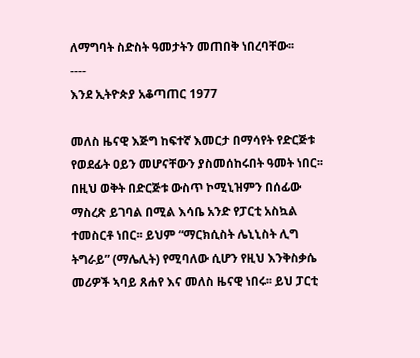ለማግባት ስድስት ዓመታትን መጠበቅ ነበረባቸው፡፡
----
እንደ ኢትዮጵያ አቆጣጠር 1977

መለስ ዜናዊ እጅግ ከፍተኛ እመርታ በማሳየት የድርጅቱ የወደፊት ዐይን መሆናቸውን ያስመሰከሩበት ዓመት ነበር፡፡ በዚህ ወቅት በድርጅቱ ውስጥ ኮሚኒዝምን በሰፊው ማስረጽ ይገባል በሚል እሳቤ አንድ የፓርቲ አስኳል ተመስርቶ ነበር፡፡ ይህም “ማርክሲስት ሌኒኒስት ሊግ ትግራይ” (ማሌሊት) የሚባለው ሲሆን የዚህ እንቅስቃሴ መሪዎች ኣባይ ጸሐየ እና መለስ ዜናዊ ነበሩ፡፡ ይህ ፓርቲ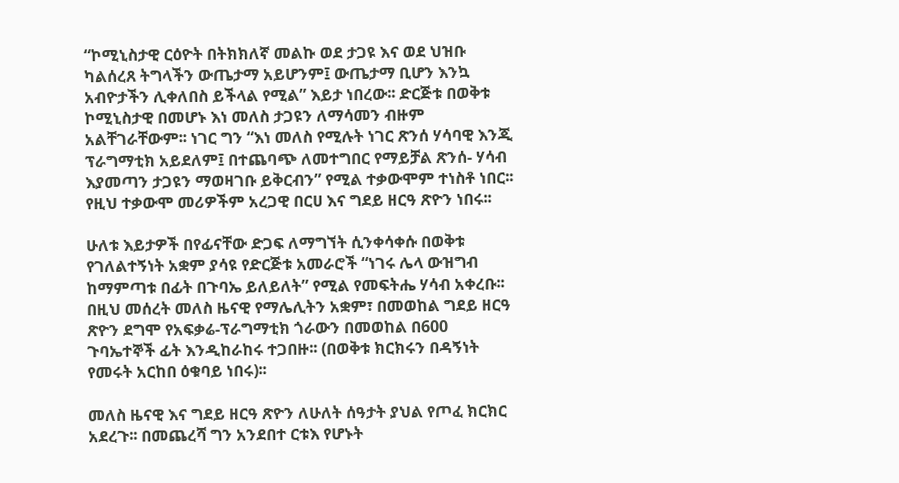“ኮሚኒስታዊ ርዕዮት በትክክለኛ መልኩ ወደ ታጋዩ እና ወደ ህዝቡ ካልሰረጸ ትግላችን ውጤታማ አይሆንም፤ ውጤታማ ቢሆን እንኳ አብዮታችን ሊቀለበስ ይችላል የሚል” እይታ ነበረው፡፡ ድርጅቱ በወቅቱ ኮሚኒስታዊ በመሆኑ እነ መለስ ታጋዩን ለማሳመን ብዙም አልቸገራቸውም፡፡ ነገር ግን “እነ መለስ የሚሉት ነገር ጽንሰ ሃሳባዊ እንጂ ፕራግማቲክ አይደለም፤ በተጨባጭ ለመተግበር የማይቻል ጽንሰ- ሃሳብ እያመጣን ታጋዩን ማወዛገቡ ይቅርብን” የሚል ተቃውሞም ተነስቶ ነበር፡፡ የዚህ ተቃውሞ መሪዎችም አረጋዊ በርሀ እና ግደይ ዘርዓ ጽዮን ነበሩ፡፡

ሁለቱ እይታዎች በየፊናቸው ድጋፍ ለማግኘት ሲንቀሳቀሱ በወቅቱ የገለልተኝነት አቋም ያሳዩ የድርጅቱ አመራሮች “ነገሩ ሌላ ውዝግብ ከማምጣቱ በፊት በጉባኤ ይለይለት” የሚል የመፍትሔ ሃሳብ አቀረቡ፡፡ በዚህ መሰረት መለስ ዜናዊ የማሌሊትን አቋም፣ በመወከል ግደይ ዘርዓ ጽዮን ደግሞ የአፍቃሬ-ፕራግማቲክ ጎራውን በመወከል በ600 ጉባኤተኞች ፊት እንዲከራከሩ ተጋበዙ፡፡ (በወቅቱ ክርክሩን በዳኝነት የመሩት አርከበ ዕቁባይ ነበሩ)፡፡

መለስ ዜናዊ እና ግደይ ዘርዓ ጽዮን ለሁለት ሰዓታት ያህል የጦፈ ክርክር አደረጉ፡፡ በመጨረሻ ግን አንደበተ ርቱእ የሆኑት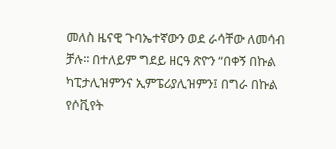መለስ ዜናዊ ጉባኤተኛውን ወደ ራሳቸው ለመሳብ ቻሉ፡፡ በተለይም ግደይ ዘርዓ ጽዮን “በቀኝ በኩል ካፒታሊዝምንና ኢምፔሪያሊዝምን፤ በግራ በኩል የሶቪየት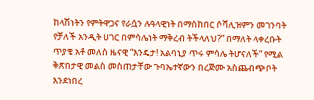ከላሽነትን የምትዋጋና የራሷን ሉዓላዊነት በማስከበር ሶሻሊዝምን መገንባት የቻለች አንዲት ሀገር በምሳሌነት ማቅረብ ትችላለህ?” በማለት ላቀረቡት ጥያቄ አቶ መለስ ዜናዊ “እንዴታ! አልባኒያ ጥሩ ምሳሌ ትሆናለች” የሚል ቅጽበታዊ መልስ መስጠታቸው ጉባኤተኛውን በረጅሙ አስጨብጭቦት እንደነበረ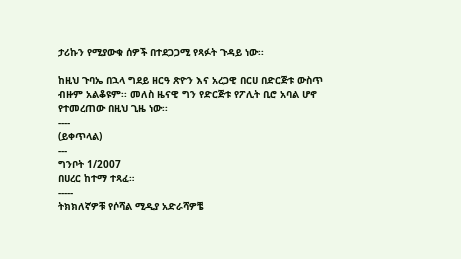ታሪኩን የሚያውቁ ሰዎች በተደጋጋሚ የጻፉት ጉዳይ ነው፡፡

ከዚህ ጉባኤ በኋላ ግደይ ዘርዓ ጽዮን እና አረጋዊ በርሀ በድርጅቱ ውስጥ ብዙም አልቆዩም፡፡ መለስ ዜናዊ ግን የድርጅቱ የፖሊት ቢሮ አባል ሆኖ የተመረጠው በዚህ ጊዜ ነው፡፡
----
(ይቀጥላል)
---
ግንቦት 1/2007
በሀረር ከተማ ተጻፈ።
-----
ትክክለኛዎቹ የሶሻል ሚዲያ አድራሻዎቼ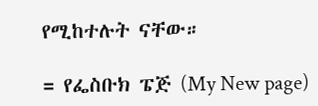የሚከተሉት ናቸው።

= የፌስቡክ ፔጅ (My New page)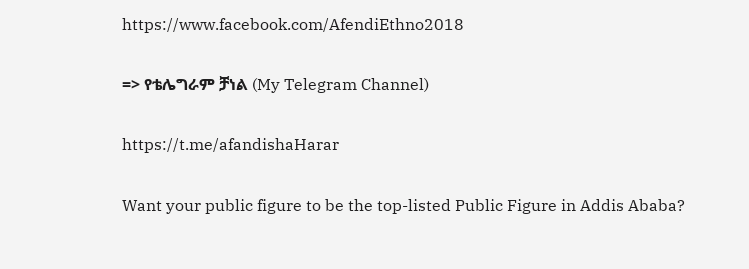https://www.facebook.com/AfendiEthno2018

=> የቴሌግራም ቻነል (My Telegram Channel)

https://t.me/afandishaHarar

Want your public figure to be the top-listed Public Figure in Addis Ababa?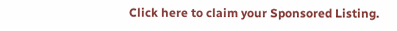Click here to claim your Sponsored Listing.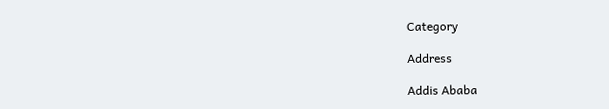Category

Address

Addis Ababa